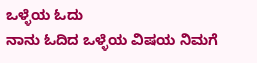ಒಳ್ಳೆಯ ಓದು
ನಾನು ಓದಿದ ಒಳ್ಳೆಯ ವಿಷಯ ನಿಮಗೆ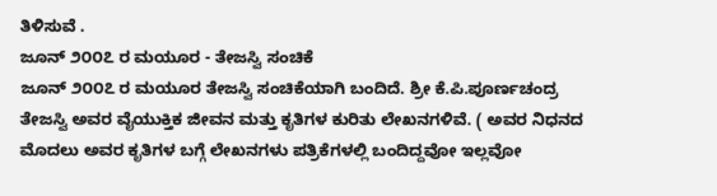ತಿಳಿಸುವೆ .
ಜೂನ್ ೨೦೦೭ ರ ಮಯೂರ - ತೇಜಸ್ವಿ ಸಂಚಿಕೆ
ಜೂನ್ ೨೦೦೭ ರ ಮಯೂರ ತೇಜಸ್ವಿ ಸಂಚಿಕೆಯಾಗಿ ಬಂದಿದೆ. ಶ್ರೀ ಕೆ.ಪಿ.ಪೂರ್ಣಚಂದ್ರ ತೇಜಸ್ವಿ ಅವರ ವೈಯುಕ್ತಿಕ ಜೀವನ ಮತ್ತು ಕೃತಿಗಳ ಕುರಿತು ಲೇಖನಗಳಿವೆ. ( ಅವರ ನಿಧನದ ಮೊದಲು ಅವರ ಕೃತಿಗಳ ಬಗ್ಗೆ ಲೇಖನಗಳು ಪತ್ರಿಕೆಗಳಲ್ಲಿ ಬಂದಿದ್ದವೋ ಇಲ್ಲವೋ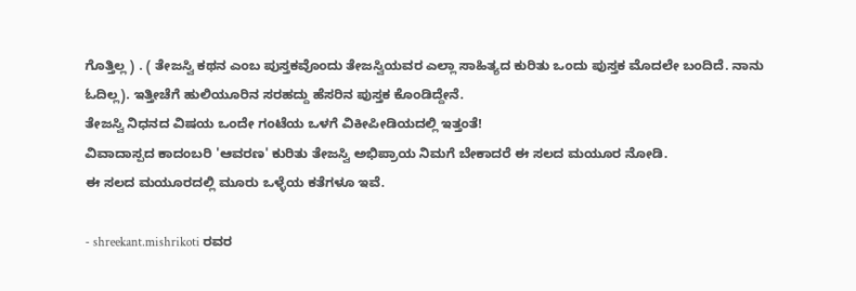ಗೊತ್ತಿಲ್ಲ ) . ( ತೇಜಸ್ವಿ ಕಥನ ಎಂಬ ಪುಸ್ತಕವೊಂದು ತೇಜಸ್ವಿಯವರ ಎಲ್ಲಾ ಸಾಹಿತ್ಯದ ಕುರಿತು ಒಂದು ಪುಸ್ತಕ ಮೊದಲೇ ಬಂದಿದೆ. ನಾನು ಓದಿಲ್ಲ). ಇತ್ತೀಚೆಗೆ ಹುಲಿಯೂರಿನ ಸರಹದ್ದು ಹೆಸರಿನ ಪುಸ್ತಕ ಕೊಂಡಿದ್ದೇನೆ.
ತೇಜಸ್ವಿ ನಿಧನದ ವಿಷಯ ಒಂದೇ ಗಂಟೆಯ ಒಳಗೆ ವಿಕೀಪೀಡಿಯದಲ್ಲಿ ಇತ್ತಂತೆ!
ವಿವಾದಾಸ್ಪದ ಕಾದಂಬರಿ 'ಆವರಣ' ಕುರಿತು ತೇಜಸ್ವಿ ಅಭಿಪ್ರಾಯ ನಿಮಗೆ ಬೇಕಾದರೆ ಈ ಸಲದ ಮಯೂರ ನೋಡಿ.
ಈ ಸಲದ ಮಯೂರದಲ್ಲಿ ಮೂರು ಒಳ್ಳೆಯ ಕತೆಗಳೂ ಇವೆ.

- shreekant.mishrikoti ರವರ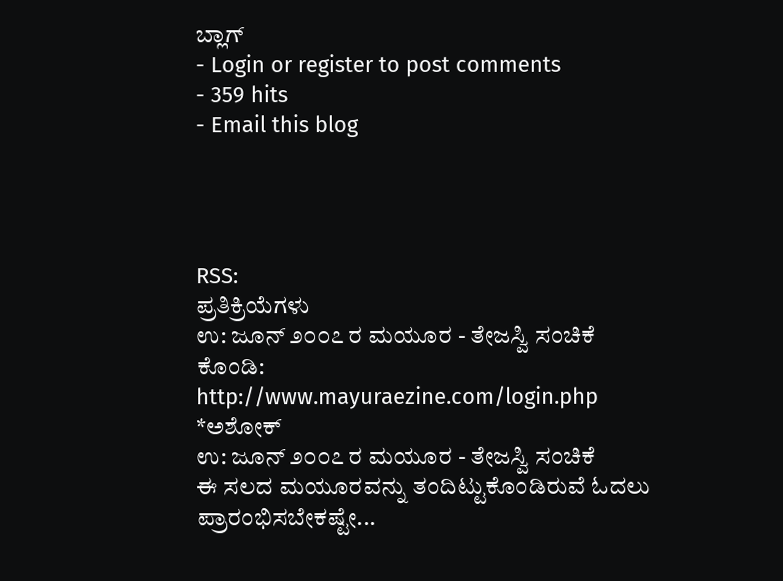ಬ್ಲಾಗ್
- Login or register to post comments
- 359 hits
- Email this blog




RSS:
ಪ್ರತಿಕ್ರಿಯೆಗಳು
ಉ: ಜೂನ್ ೨೦೦೭ ರ ಮಯೂರ - ತೇಜಸ್ವಿ ಸಂಚಿಕೆ
ಕೊಂಡಿ:
http://www.mayuraezine.com/login.php
*ಅಶೋಕ್
ಉ: ಜೂನ್ ೨೦೦೭ ರ ಮಯೂರ - ತೇಜಸ್ವಿ ಸಂಚಿಕೆ
ಈ ಸಲದ ಮಯೂರವನ್ನು ತಂದಿಟ್ಟುಕೊಂಡಿರುವೆ ಓದಲು ಪ್ರಾರಂಭಿಸಬೇಕಷ್ಟೇ...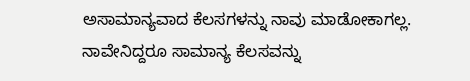ಅಸಾಮಾನ್ಯವಾದ ಕೆಲಸಗಳನ್ನು ನಾವು ಮಾಡೋಕಾಗಲ್ಲ. ನಾವೇನಿದ್ದರೂ ಸಾಮಾನ್ಯ ಕೆಲಸವನ್ನು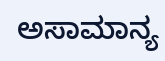ಅಸಾಮಾನ್ಯ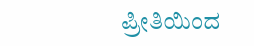ಪ್ರೀತಿಯಿಂದ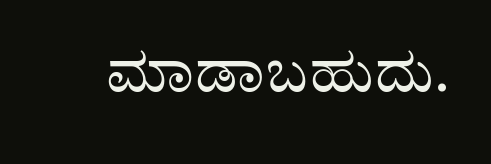ಮಾಡಾಬಹುದು.